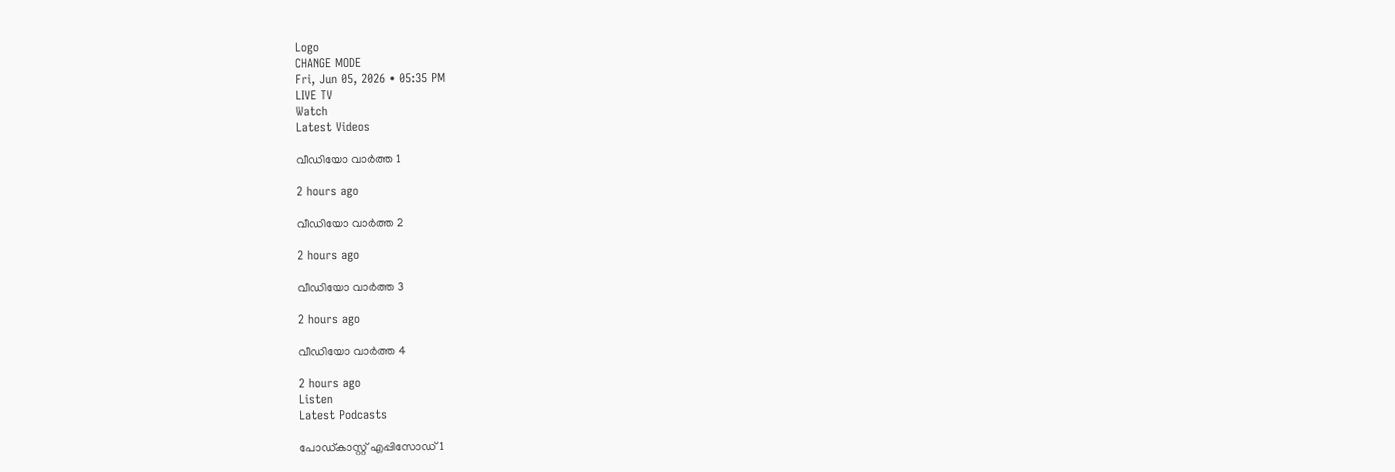Logo
CHANGE MODE
Fri, Jun 05, 2026 • 05:35 PM
LIVE TV
Watch
Latest Videos

വീഡിയോ വാർത്ത 1

2 hours ago

വീഡിയോ വാർത്ത 2

2 hours ago

വീഡിയോ വാർത്ത 3

2 hours ago

വീഡിയോ വാർത്ത 4

2 hours ago
Listen
Latest Podcasts

പോഡ്കാസ്റ്റ് എപ്പിസോഡ് 1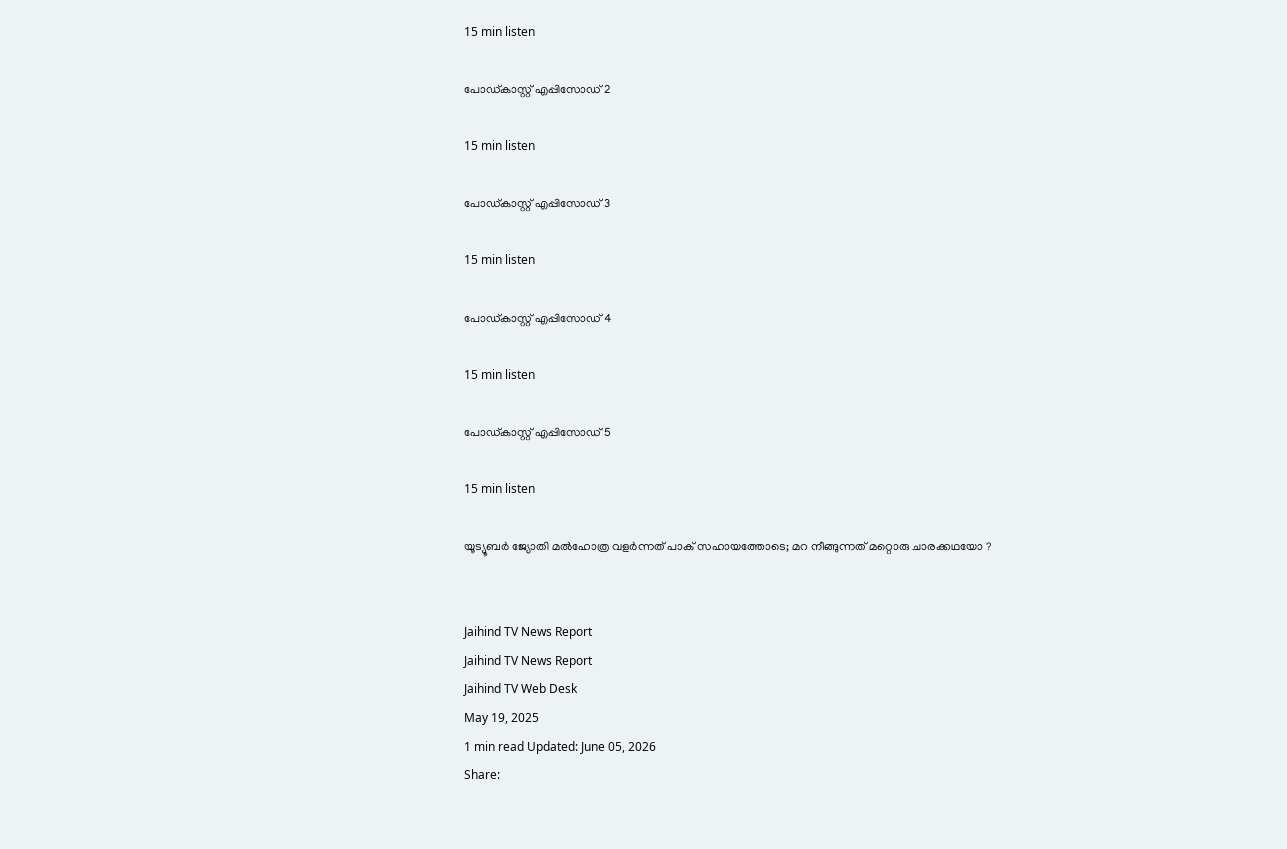15 min listen

പോഡ്കാസ്റ്റ് എപ്പിസോഡ് 2

15 min listen

പോഡ്കാസ്റ്റ് എപ്പിസോഡ് 3

15 min listen

പോഡ്കാസ്റ്റ് എപ്പിസോഡ് 4

15 min listen

പോഡ്കാസ്റ്റ് എപ്പിസോഡ് 5

15 min listen

യൂട്യൂബര്‍ ജ്യോതി മല്‍ഹോത്ര വളര്‍ന്നത് പാക് സഹായത്തോടെ; മറ നീങ്ങുന്നത് മറ്റൊരു ചാരക്കഥയോ ?


Jaihind TV News Report
Jaihind TV News Report
Jaihind TV Web Desk
May 19, 2025
1 min read Updated: June 05, 2026
Share: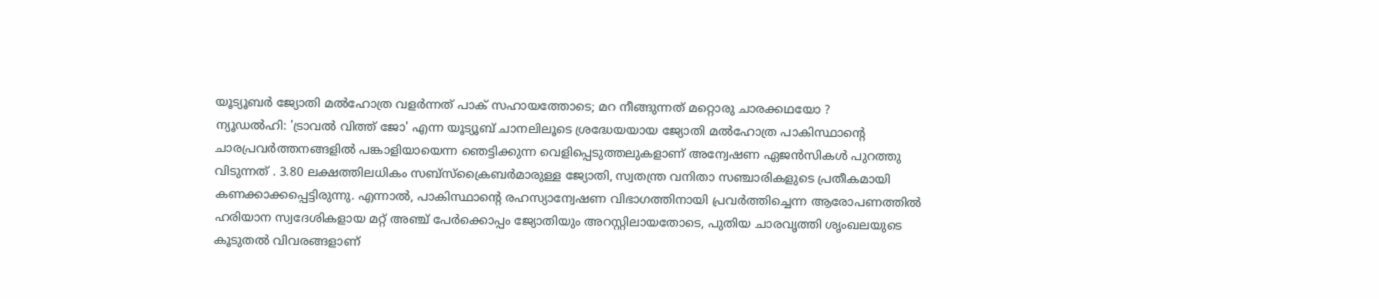യൂട്യൂബര്‍ ജ്യോതി മല്‍ഹോത്ര വളര്‍ന്നത് പാക് സഹായത്തോടെ; മറ നീങ്ങുന്നത് മറ്റൊരു ചാരക്കഥയോ ?
ന്യൂഡല്‍ഹി: 'ട്രാവല്‍ വിത്ത് ജോ' എന്ന യൂട്യൂബ് ചാനലിലൂടെ ശ്രദ്ധേയയായ ജ്യോതി മല്‍ഹോത്ര പാകിസ്ഥാന്റെ ചാരപ്രവര്‍ത്തനങ്ങളില്‍ പങ്കാളിയായെന്ന ഞെട്ടിക്കുന്ന വെളിപ്പെടുത്തലുകളാണ് അന്വേഷണ ഏജന്‍സികള്‍ പുറത്തു വിടുന്നത് . 3.80 ലക്ഷത്തിലധികം സബ്‌സ്‌ക്രൈബര്‍മാരുള്ള ജ്യോതി, സ്വതന്ത്ര വനിതാ സഞ്ചാരികളുടെ പ്രതീകമായി കണക്കാക്കപ്പെട്ടിരുന്നു. എന്നാല്‍, പാകിസ്ഥാന്റെ രഹസ്യാന്വേഷണ വിഭാഗത്തിനായി പ്രവര്‍ത്തിച്ചെന്ന ആരോപണത്തില്‍ ഹരിയാന സ്വദേശികളായ മറ്റ് അഞ്ച് പേര്‍ക്കൊപ്പം ജ്യോതിയും അറസ്റ്റിലായതോടെ, പുതിയ ചാരവൃത്തി ശൃംഖലയുടെ കൂടുതല്‍ വിവരങ്ങളാണ്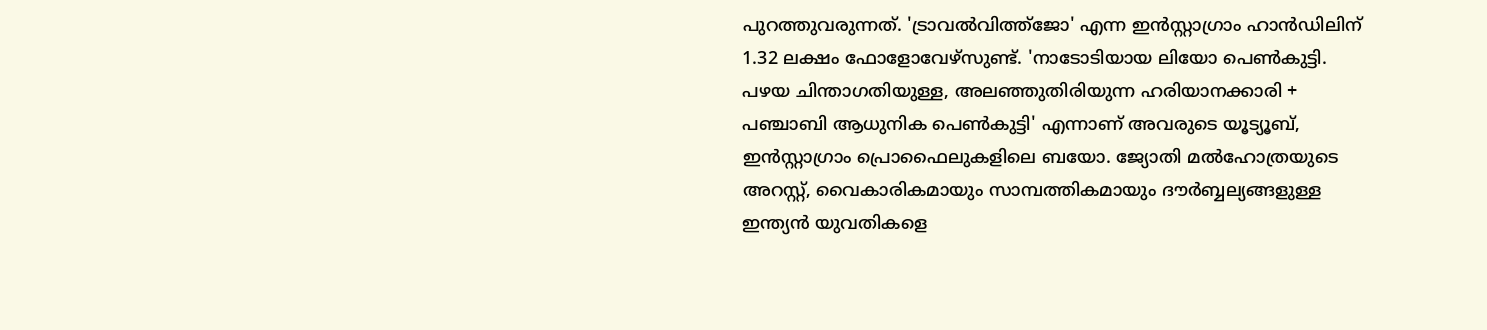പുറത്തുവരുന്നത്. 'ട്രാവല്‍വിത്ത്‌ജോ' എന്ന ഇന്‍സ്റ്റാഗ്രാം ഹാന്‍ഡിലിന് 1.32 ലക്ഷം ഫോളോവേഴ്സുണ്ട്. 'നാടോടിയായ ലിയോ പെണ്‍കുട്ടി. പഴയ ചിന്താഗതിയുള്ള, അലഞ്ഞുതിരിയുന്ന ഹരിയാനക്കാരി + പഞ്ചാബി ആധുനിക പെണ്‍കുട്ടി' എന്നാണ് അവരുടെ യൂട്യൂബ്, ഇന്‍സ്റ്റാഗ്രാം പ്രൊഫൈലുകളിലെ ബയോ. ജ്യോതി മല്‍ഹോത്രയുടെ അറസ്റ്റ്, വൈകാരികമായും സാമ്പത്തികമായും ദൗര്‍ബ്ബല്യങ്ങളുള്ള ഇന്ത്യന്‍ യുവതികളെ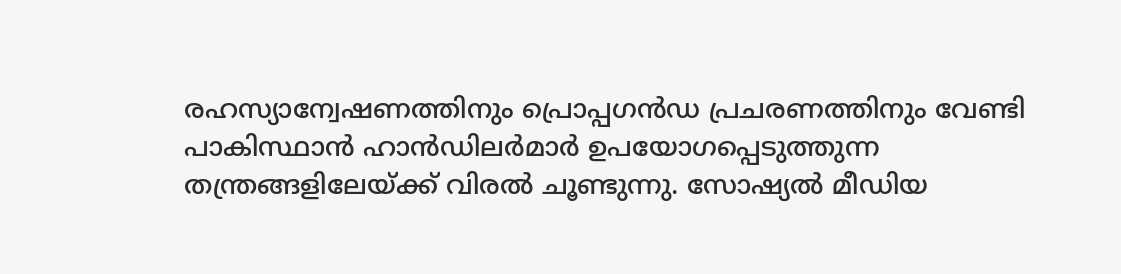രഹസ്യാന്വേഷണത്തിനും പ്രൊപ്പഗന്‍ഡ പ്രചരണത്തിനും വേണ്ടി പാകിസ്ഥാന്‍ ഹാന്‍ഡിലര്‍മാര്‍ ഉപയോഗപ്പെടുത്തുന്ന തന്ത്രങ്ങളിലേയ്ക്ക് വിരല്‍ ചൂണ്ടുന്നു. സോഷ്യല്‍ മീഡിയ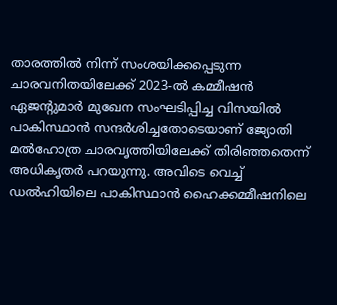താരത്തില്‍ നിന്ന് സംശയിക്കപ്പെടുന്ന ചാരവനിതയിലേക്ക് 2023-ല്‍ കമ്മീഷന്‍ ഏജന്റുമാര്‍ മുഖേന സംഘടിപ്പിച്ച വിസയില്‍ പാകിസ്ഥാന്‍ സന്ദര്‍ശിച്ചതോടെയാണ് ജ്യോതി മല്‍ഹോത്ര ചാരവൃത്തിയിലേക്ക് തിരിഞ്ഞതെന്ന് അധികൃതര്‍ പറയുന്നു. അവിടെ വെച്ച് ഡല്‍ഹിയിലെ പാകിസ്ഥാന്‍ ഹൈക്കമ്മീഷനിലെ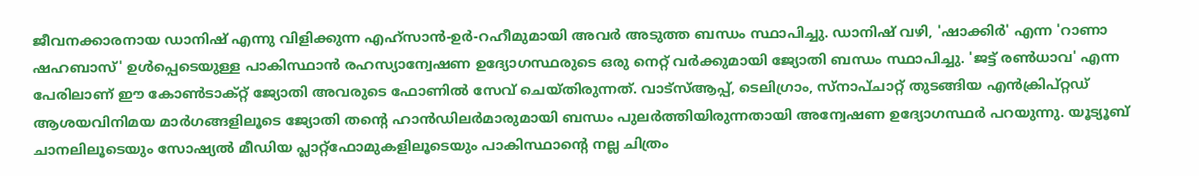ജീവനക്കാരനായ ഡാനിഷ് എന്നു വിളിക്കുന്ന എഹ്‌സാന്‍-ഉര്‍-റഹീമുമായി അവര്‍ അടുത്ത ബന്ധം സ്ഥാപിച്ചു. ഡാനിഷ് വഴി, 'ഷാക്കിര്‍' എന്ന 'റാണാ ഷഹബാസ്' ഉള്‍പ്പെടെയുള്ള പാകിസ്ഥാന്‍ രഹസ്യാന്വേഷണ ഉദ്യോഗസ്ഥരുടെ ഒരു നെറ്റ് വര്‍ക്കുമായി ജ്യോതി ബന്ധം സ്ഥാപിച്ചു. 'ജട്ട് രണ്‍ധാവ' എന്ന പേരിലാണ് ഈ കോണ്‍ടാക്റ്റ് ജ്യോതി അവരുടെ ഫോണില്‍ സേവ് ചെയ്തിരുന്നത്. വാട്‌സ്ആപ്പ്, ടെലിഗ്രാം, സ്‌നാപ്ചാറ്റ് തുടങ്ങിയ എന്‍ക്രിപ്റ്റഡ് ആശയവിനിമയ മാര്‍ഗങ്ങളിലൂടെ ജ്യോതി തന്റെ ഹാന്‍ഡിലര്‍മാരുമായി ബന്ധം പുലര്‍ത്തിയിരുന്നതായി അന്വേഷണ ഉദ്യോഗസ്ഥര്‍ പറയുന്നു. യൂട്യൂബ് ചാനലിലൂടെയും സോഷ്യല്‍ മീഡിയ പ്ലാറ്റ്ഫോമുകളിലൂടെയും പാകിസ്ഥാന്റെ നല്ല ചിത്രം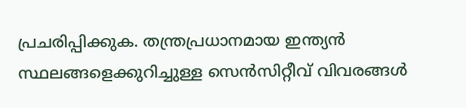പ്രചരിപ്പിക്കുക. തന്ത്രപ്രധാനമായ ഇന്ത്യന്‍ സ്ഥലങ്ങളെക്കുറിച്ചുള്ള സെന്‍സിറ്റീവ് വിവരങ്ങള്‍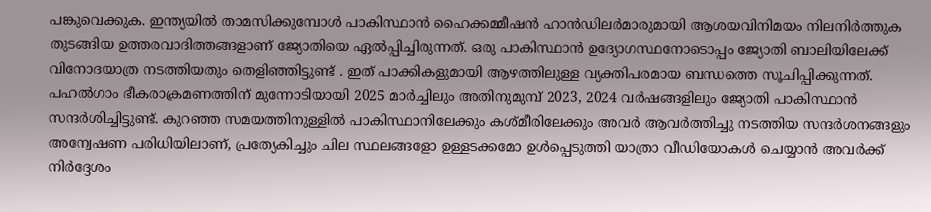പങ്കുവെക്കുക. ഇന്ത്യയില്‍ താമസിക്കുമ്പോള്‍ പാകിസ്ഥാന്‍ ഹൈക്കമ്മീഷന്‍ ഹാന്‍ഡിലര്‍മാരുമായി ആശയവിനിമയം നിലനിര്‍ത്തുക തുടങ്ങിയ ഉത്തരവാദിത്തങ്ങളാണ് ജ്യോതിയെ ഏല്‍പ്പിച്ചിരുന്നത്. ഒരു പാകിസ്ഥാന്‍ ഉദ്യോഗസ്ഥനോടൊപ്പം ജ്യോതി ബാലിയിലേക്ക് വിനോദയാത്ര നടത്തിയതും തെളിഞ്ഞിട്ടുണ്ട് . ഇത് പാക്കികളുമായി ആഴത്തിലുള്ള വ്യക്തിപരമായ ബന്ധത്തെ സൂചിപ്പിക്കുന്നത്. പഹല്‍ഗാം ഭീകരാക്രമണത്തിന് മുന്നോടിയായി 2025 മാര്‍ച്ചിലും അതിനുമുമ്പ് 2023, 2024 വര്‍ഷങ്ങളിലും ജ്യോതി പാകിസ്ഥാന്‍ സന്ദര്‍ശിച്ചിട്ടുണ്ട്. കുറഞ്ഞ സമയത്തിനുള്ളില്‍ പാകിസ്ഥാനിലേക്കും കശ്മീരിലേക്കും അവര്‍ ആവര്‍ത്തിച്ചു നടത്തിയ സന്ദര്‍ശനങ്ങളും അന്വേഷണ പരിധിയിലാണ്, പ്രത്യേകിച്ചും ചില സ്ഥലങ്ങളോ ഉള്ളടക്കമോ ഉള്‍പ്പെടുത്തി യാത്രാ വീഡിയോകള്‍ ചെയ്യാന്‍ അവര്‍ക്ക് നിര്‍ദ്ദേശം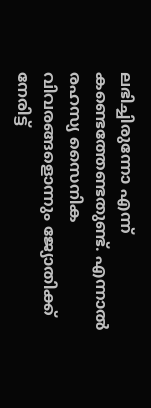ലഭിച്ചിരുന്നോ എന്ന് കണ്ടെത്തേണ്ടതുണ്ട്. എന്നാല്‍ രഹസ്യ സൈനിക വിവരങ്ങളൊന്നും ജ്യോതിക്ക് നേരിട്ട്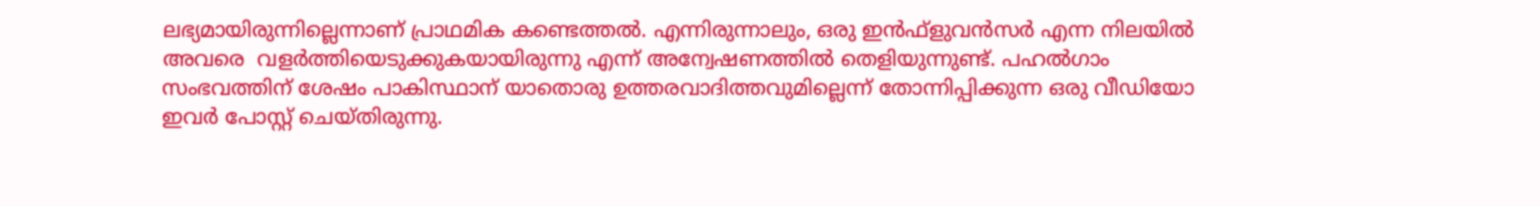ലഭ്യമായിരുന്നില്ലെന്നാണ് പ്രാഥമിക കണ്ടെത്തല്‍. എന്നിരുന്നാലും, ഒരു ഇന്‍ഫ്‌ളുവന്‍സര്‍ എന്ന നിലയില്‍ അവരെ  വളര്‍ത്തിയെടുക്കുകയായിരുന്നു എന്ന് അന്വേഷണത്തില്‍ തെളിയുന്നുണ്ട്. പഹല്‍ഗാം സംഭവത്തിന് ശേഷം പാകിസ്ഥാന് യാതൊരു ഉത്തരവാദിത്തവുമില്ലെന്ന് തോന്നിപ്പിക്കുന്ന ഒരു വീഡിയോ ഇവര്‍ പോസ്റ്റ് ചെയ്തിരുന്നു.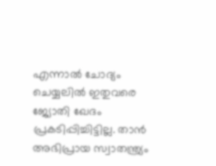എന്നാല്‍ ചോദ്യം ചെയ്യലില്‍ ഇതുവരെ ജ്യോതി ഖേദം പ്രകടിപ്പിച്ചിട്ടില്ല. താന്‍ അഭിപ്രായ സ്വാതന്ത്ര്യം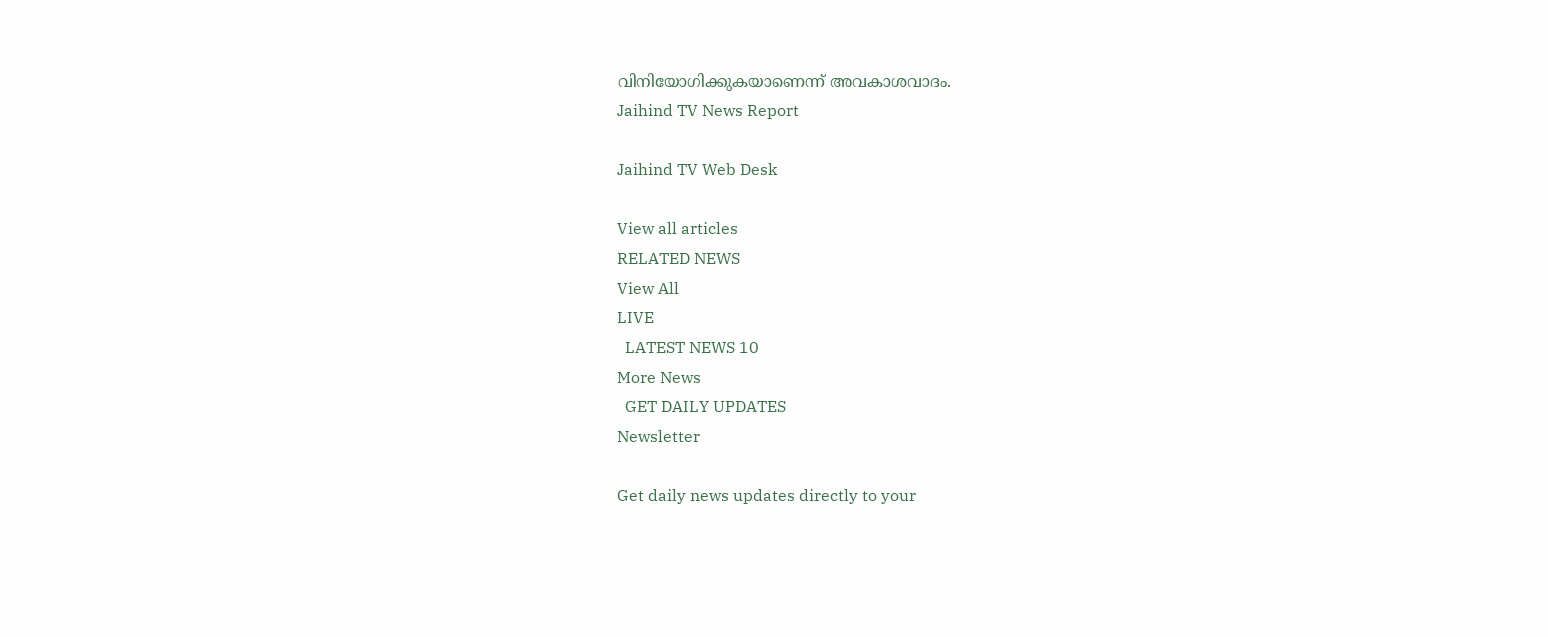വിനിയോഗിക്കുകയാണെന്ന് അവകാശവാദം.
Jaihind TV News Report

Jaihind TV Web Desk

View all articles
RELATED NEWS
View All
LIVE
  LATEST NEWS 10
More News
  GET DAILY UPDATES
Newsletter

Get daily news updates directly to your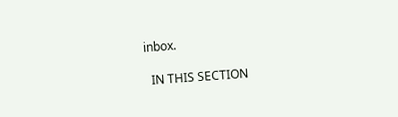inbox.

  IN THIS SECTION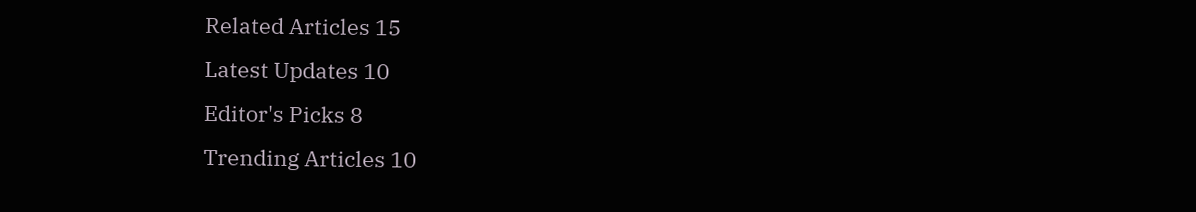Related Articles 15
Latest Updates 10
Editor's Picks 8
Trending Articles 10